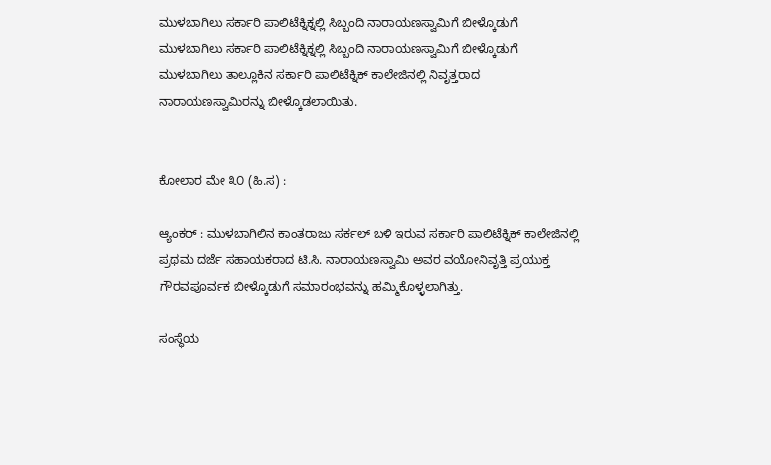ಮುಳಬಾಗಿಲು ಸರ್ಕಾರಿ ಪಾಲಿಟೆಕ್ನಿಕ್ನಲ್ಲಿ ಸಿಬ್ಬಂದಿ ನಾರಾಯಣಸ್ವಾಮಿಗೆ ಬೀಳ್ಕೊಡುಗೆ
ಮುಳಬಾಗಿಲು ಸರ್ಕಾರಿ ಪಾಲಿಟೆಕ್ನಿಕ್ನಲ್ಲಿ ಸಿಬ್ಬಂದಿ ನಾರಾಯಣಸ್ವಾಮಿಗೆ ಬೀಳ್ಕೊಡುಗೆ
ಮುಳಬಾಗಿಲು ತಾಲ್ಲೂಕಿನ ಸರ್ಕಾರಿ ಪಾಲಿಟೆಕ್ನಿಕ್ ಕಾಲೇಜಿನಲ್ಲಿ ನಿವೃತ್ತರಾದ ನಾರಾಯಣಸ್ವಾಮಿರನ್ನು ಬೀಳ್ಕೊಡಲಾಯಿತು.


ಕೋಲಾರ ಮೇ ೩೦ (ಹಿ.ಸ) :

ಆ್ಯಂಕರ್ : ಮುಳಬಾಗಿಲಿನ ಕಾಂತರಾಜು ಸರ್ಕಲ್ ಬಳಿ ಇರುವ ಸರ್ಕಾರಿ ಪಾಲಿಟೆಕ್ನಿಕ್ ಕಾಲೇಜಿನಲ್ಲಿ ಪ್ರಥಮ ದರ್ಜೆ ಸಹಾಯಕರಾದ ಟಿ.ಸಿ. ನಾರಾಯಣಸ್ವಾಮಿ ಅವರ ವಯೋನಿವೃತ್ತಿ ಪ್ರಯುಕ್ತ ಗೌರವಪೂರ್ವಕ ಬೀಳ್ಕೊಡುಗೆ ಸಮಾರಂಭವನ್ನು ಹಮ್ಮಿಕೊಳ್ಳಲಾಗಿತ್ತು.

ಸಂಸ್ಥೆಯ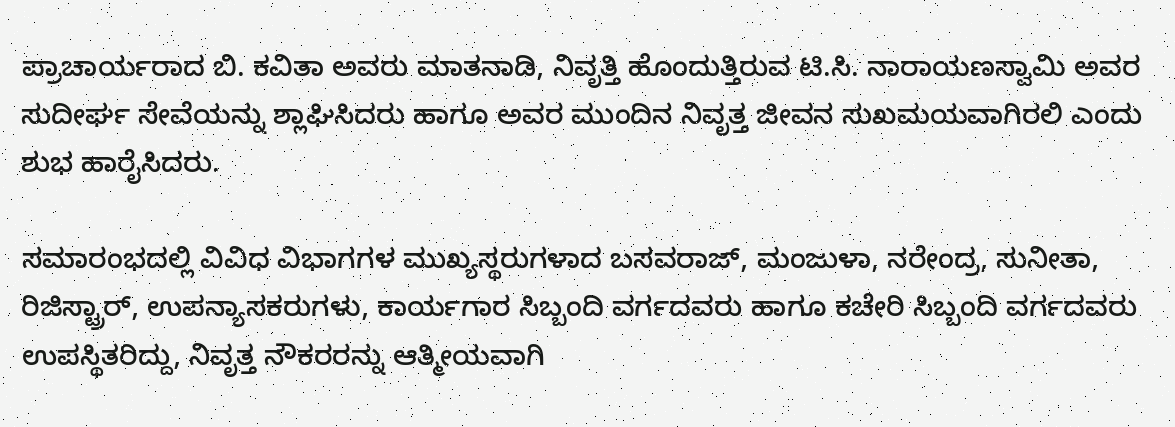ಪ್ರಾಚಾರ್ಯರಾದ ಬಿ. ಕವಿತಾ ಅವರು ಮಾತನಾಡಿ, ನಿವೃತ್ತಿ ಹೊಂದುತ್ತಿರುವ ಟಿ.ಸಿ. ನಾರಾಯಣಸ್ವಾಮಿ ಅವರ ಸುದೀರ್ಘ ಸೇವೆಯನ್ನು ಶ್ಲಾಘಿಸಿದರು ಹಾಗೂ ಅವರ ಮುಂದಿನ ನಿವೃತ್ತ ಜೀವನ ಸುಖಮಯವಾಗಿರಲಿ ಎಂದು ಶುಭ ಹಾರೈಸಿದರು.

ಸಮಾರಂಭದಲ್ಲಿ ವಿವಿಧ ವಿಭಾಗಗಳ ಮುಖ್ಯಸ್ಥರುಗಳಾದ ಬಸವರಾಜ್, ಮಂಜುಳಾ, ನರೇಂದ್ರ, ಸುನೀತಾ, ರಿಜಿಸ್ಟ್ರಾರ್, ಉಪನ್ಯಾಸಕರುಗಳು, ಕಾರ್ಯಗಾರ ಸಿಬ್ಬಂದಿ ವರ್ಗದವರು ಹಾಗೂ ಕಚೇರಿ ಸಿಬ್ಬಂದಿ ವರ್ಗದವರು ಉಪಸ್ಥಿತರಿದ್ದು, ನಿವೃತ್ತ ನೌಕರರನ್ನು ಆತ್ಮೀಯವಾಗಿ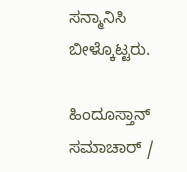ಸನ್ಮಾನಿಸಿ ಬೀಳ್ಕೊಟ್ಟರು.

ಹಿಂದೂಸ್ತಾನ್ ಸಮಾಚಾರ್ /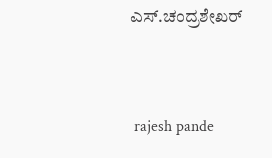ಎಸ್.ಚಂದ್ರಶೇಖರ್


 rajesh pande